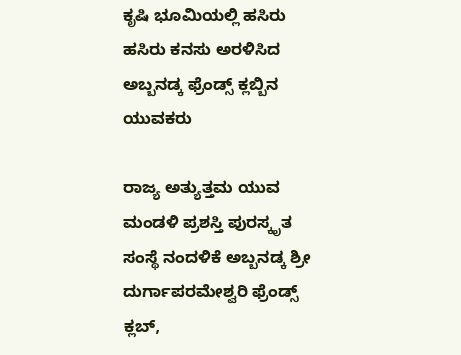ಕೃಷಿ ಭೂಮಿಯಲ್ಲಿ ಹಸಿರು ಹಸಿರು ಕನಸು ಅರಳಿಸಿದ ಅಬ್ಬನಡ್ಕ ಫ್ರೆಂಡ್ಸ್ ಕ್ಲಬ್ಬಿನ ಯುವಕರು

ರಾಜ್ಯ ಅತ್ಯುತ್ತಮ ಯುವ ಮಂಡಳಿ ಪ್ರಶಸ್ತಿ ಪುರಸ್ಕೃತ ಸಂಸ್ಥೆ ನಂದಳಿಕೆ ಅಬ್ಬನಡ್ಕ ಶ್ರೀ ದುರ್ಗಾಪರಮೇಶ್ವರಿ ಫ್ರೆಂಡ್ಸ್ ಕ್ಲಬ್,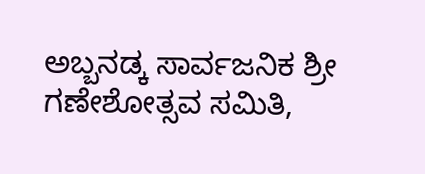ಅಬ್ಬನಡ್ಕ ಸಾರ್ವಜನಿಕ ಶ್ರೀ ಗಣೇಶೋತ್ಸವ ಸಮಿತಿ,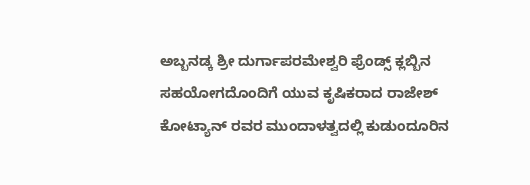ಅಬ್ಬನಡ್ಕ ಶ್ರೀ ದುರ್ಗಾಪರಮೇಶ್ವರಿ ಫ್ರೆಂಡ್ಸ್ ಕ್ಲಬ್ಬಿನ ಸಹಯೋಗದೊಂದಿಗೆ ಯುವ ಕೃಷಿಕರಾದ ರಾಜೇಶ್ ಕೋಟ್ಯಾನ್ ರವರ ಮುಂದಾಳತ್ವದಲ್ಲಿ ಕುಡುಂದೂರಿನ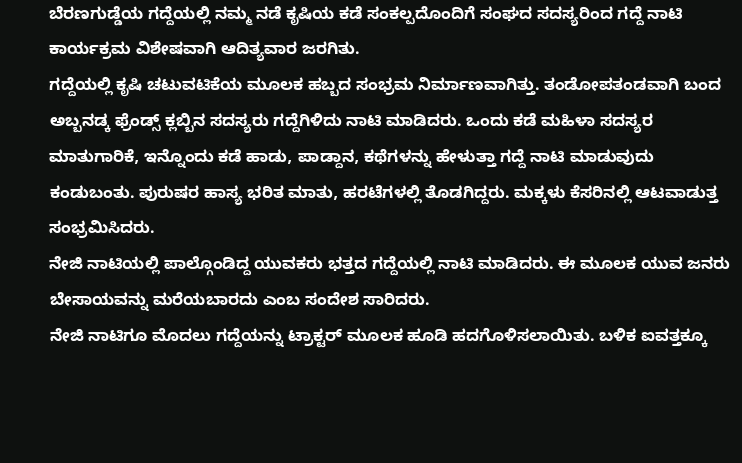ಬೆರಣಗುಡ್ಡೆಯ ಗದ್ದೆಯಲ್ಲಿ ನಮ್ಮ ನಡೆ ಕೃಷಿಯ ಕಡೆ ಸಂಕಲ್ಪದೊಂದಿಗೆ ಸಂಘದ ಸದಸ್ಯರಿಂದ ಗದ್ದೆ ನಾಟಿ ಕಾರ್ಯಕ್ರಮ ವಿಶೇಷವಾಗಿ ಆದಿತ್ಯವಾರ ಜರಗಿತು.
ಗದ್ದೆಯಲ್ಲಿ ಕೃಷಿ ಚಟುವಟಿಕೆಯ ಮೂಲಕ ಹಬ್ಬದ ಸಂಭ್ರಮ ನಿರ್ಮಾಣವಾಗಿತ್ತು. ತಂಡೋಪತಂಡವಾಗಿ ಬಂದ ಅಬ್ಬನಡ್ಕ ಫ್ರೆಂಡ್ಸ್ ಕ್ಲಬ್ಬಿನ ಸದಸ್ಯರು ಗದ್ದೆಗಿಳಿದು ನಾಟಿ ಮಾಡಿದರು. ಒಂದು ಕಡೆ ಮಹಿಳಾ ಸದಸ್ಯರ ಮಾತುಗಾರಿಕೆ, ಇನ್ನೊಂದು ಕಡೆ ಹಾಡು, ಪಾಡ್ದಾನ, ಕಥೆಗಳನ್ನು ಹೇಳುತ್ತಾ ಗದ್ದೆ ನಾಟಿ ಮಾಡುವುದು ಕಂಡುಬಂತು. ಪುರುಷರ ಹಾಸ್ಯ ಭರಿತ ಮಾತು, ಹರಟೆಗಳಲ್ಲಿ ತೊಡಗಿದ್ದರು. ಮಕ್ಕಳು ಕೆಸರಿನಲ್ಲಿ ಆಟವಾಡುತ್ತ ಸಂಭ್ರಮಿಸಿದರು.
ನೇಜಿ ನಾಟಿಯಲ್ಲಿ ಪಾಲ್ಗೊಂಡಿದ್ದ ಯುವಕರು ಭತ್ತದ ಗದ್ದೆಯಲ್ಲಿ ನಾಟಿ ಮಾಡಿದರು. ಈ ಮೂಲಕ ಯುವ ಜನರು ಬೇಸಾಯವನ್ನು ಮರೆಯಬಾರದು ಎಂಬ ಸಂದೇಶ ಸಾರಿದರು.
ನೇಜಿ ನಾಟಿಗೂ ಮೊದಲು ಗದ್ದೆಯನ್ನು ಟ್ರಾಕ್ಟರ್ ಮೂಲಕ ಹೂಡಿ ಹದಗೊಳಿಸಲಾಯಿತು. ಬಳಿಕ ಐವತ್ತಕ್ಕೂ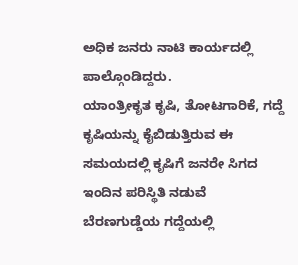ಅಧಿಕ ಜನರು ನಾಟಿ ಕಾರ್ಯದಲ್ಲಿ ಪಾಲ್ಗೊಂಡಿದ್ದರು.
ಯಾಂತ್ರೀಕೃತ ಕೃಷಿ, ತೋಟಗಾರಿಕೆ, ಗದ್ದೆ ಕೃಷಿಯನ್ನು ಕೈಬಿಡುತ್ತಿರುವ ಈ ಸಮಯದಲ್ಲಿ ಕೃಷಿಗೆ ಜನರೇ ಸಿಗದ ಇಂದಿನ ಪರಿಸ್ಥಿತಿ ನಡುವೆ ಬೆರಣಗುಡ್ಡೆಯ ಗದ್ದೆಯಲ್ಲಿ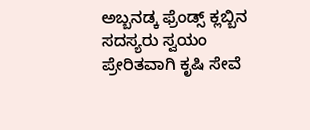ಅಬ್ಬನಡ್ಕ ಫ್ರೆಂಡ್ಸ್ ಕ್ಲಬ್ಬಿನ ಸದಸ್ಯರು ಸ್ವಯಂ ಪ್ರೇರಿತವಾಗಿ ಕೃಷಿ ಸೇವೆ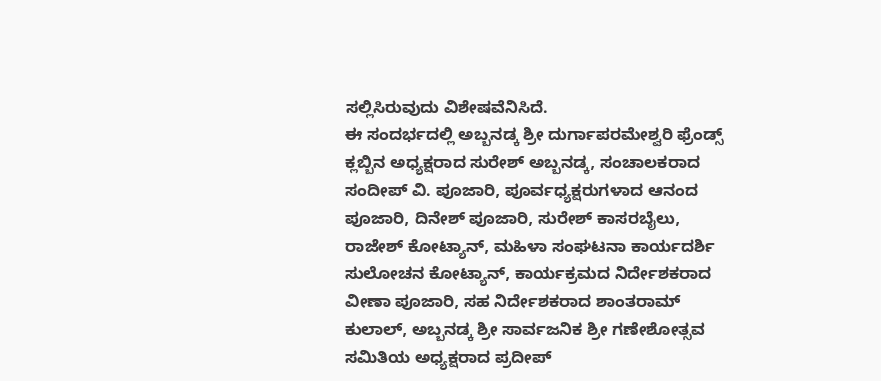ಸಲ್ಲಿಸಿರುವುದು ವಿಶೇಷವೆನಿಸಿದೆ.
ಈ ಸಂದರ್ಭದಲ್ಲಿ ಅಬ್ಬನಡ್ಕ ಶ್ರೀ ದುರ್ಗಾಪರಮೇಶ್ವರಿ ಫ್ರೆಂಡ್ಸ್ ಕ್ಲಬ್ಬಿನ ಅಧ್ಯಕ್ಷರಾದ ಸುರೇಶ್ ಅಬ್ಬನಡ್ಕ, ಸಂಚಾಲಕರಾದ ಸಂದೀಪ್ ವಿ. ಪೂಜಾರಿ, ಪೂರ್ವಧ್ಯಕ್ಷರುಗಳಾದ ಆನಂದ ಪೂಜಾರಿ, ದಿನೇಶ್ ಪೂಜಾರಿ, ಸುರೇಶ್ ಕಾಸರಬೈಲು, ರಾಜೇಶ್ ಕೋಟ್ಯಾನ್, ಮಹಿಳಾ ಸಂಘಟನಾ ಕಾರ್ಯದರ್ಶಿ ಸುಲೋಚನ ಕೋಟ್ಯಾನ್, ಕಾರ್ಯಕ್ರಮದ ನಿರ್ದೇಶಕರಾದ ವೀಣಾ ಪೂಜಾರಿ, ಸಹ ನಿರ್ದೇಶಕರಾದ ಶಾಂತರಾಮ್ ಕುಲಾಲ್, ಅಬ್ಬನಡ್ಕ ಶ್ರೀ ಸಾರ್ವಜನಿಕ ಶ್ರೀ ಗಣೇಶೋತ್ಸವ ಸಮಿತಿಯ ಅಧ್ಯಕ್ಷರಾದ ಪ್ರದೀಪ್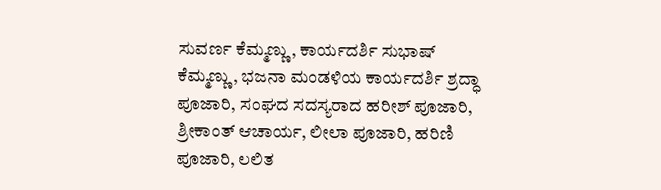ಸುವರ್ಣ ಕೆಮ್ಮಣ್ಣು, ಕಾರ್ಯದರ್ಶಿ ಸುಭಾಷ್ ಕೆಮ್ಮಣ್ಣು, ಭಜನಾ ಮಂಡಳಿಯ ಕಾರ್ಯದರ್ಶಿ ಶ್ರದ್ಧಾ ಪೂಜಾರಿ, ಸಂಘದ ಸದಸ್ಯರಾದ ಹರೀಶ್ ಪೂಜಾರಿ, ಶ್ರೀಕಾಂತ್ ಆಚಾರ್ಯ, ಲೀಲಾ ಪೂಜಾರಿ, ಹರಿಣಿ ಪೂಜಾರಿ, ಲಲಿತ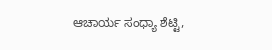ಆಚಾರ್ಯ ಸಂಧ್ಯಾ ಶೆಟ್ಟಿ,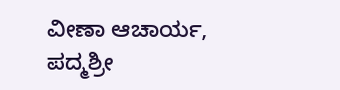ವೀಣಾ ಆಚಾರ್ಯ, ಪದ್ಮಶ್ರೀ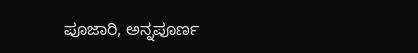ಪೂಜಾರಿ, ಅನ್ನಪೂರ್ಣ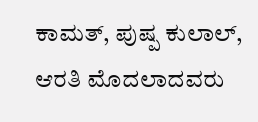ಕಾಮತ್, ಪುಷ್ಪ ಕುಲಾಲ್, ಆರತಿ ಮೊದಲಾದವರು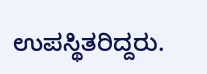ಉಪಸ್ಥಿತರಿದ್ದರು.